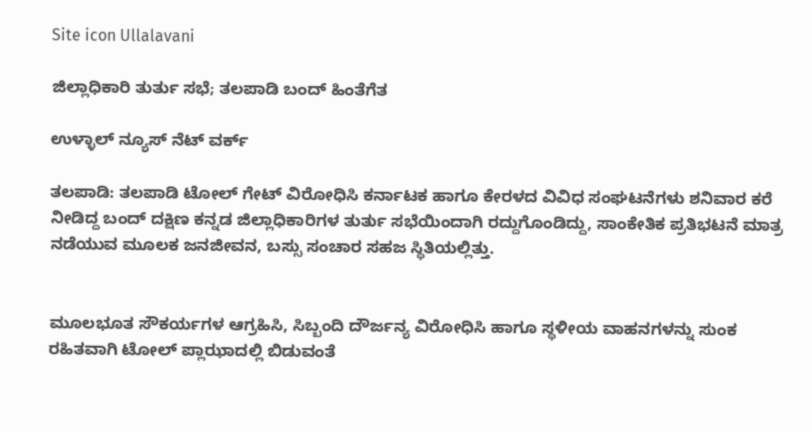Site icon Ullalavani

ಜಿಲ್ಲಾಧಿಕಾರಿ ತುರ್ತು ಸಭೆ; ತಲಪಾಡಿ ಬಂದ್ ಹಿಂತೆಗೆತ

ಉಳ್ಳಾಲ್ ನ್ಯೂಸ್ ನೆಟ್ ವರ್ಕ್

ತಲಪಾಡಿ: ತಲಪಾಡಿ ಟೋಲ್ ಗೇಟ್ ವಿರೋಧಿಸಿ ಕರ್ನಾಟಕ ಹಾಗೂ ಕೇರಳದ ವಿವಿಧ ಸಂಘಟನೆಗಳು ಶನಿವಾರ ಕರೆ ನೀಡಿದ್ದ ಬಂದ್ ದಕ್ಷಿಣ ಕನ್ನಡ ಜಿಲ್ಲಾಧಿಕಾರಿಗಳ ತುರ್ತು ಸಭೆಯಿಂದಾಗಿ ರದ್ದುಗೊಂಡಿದ್ದು, ಸಾಂಕೇತಿಕ ಪ್ರತಿಭಟನೆ ಮಾತ್ರ ನಡೆಯುವ ಮೂಲಕ ಜನಜೀವನ, ಬಸ್ಸು ಸಂಚಾರ ಸಹಜ ಸ್ಥಿತಿಯಲ್ಲಿತ್ತು.


ಮೂಲಭೂತ ಸೌಕರ್ಯಗಳ ಆಗ್ರಹಿಸಿ, ಸಿಬ್ಬಂದಿ ದೌರ್ಜನ್ಯ ವಿರೋಧಿಸಿ ಹಾಗೂ ಸ್ಥಳೀಯ ವಾಹನಗಳನ್ನು ಸುಂಕ ರಹಿತವಾಗಿ ಟೋಲ್ ಪ್ಲಾಝಾದಲ್ಲಿ ಬಿಡುವಂತೆ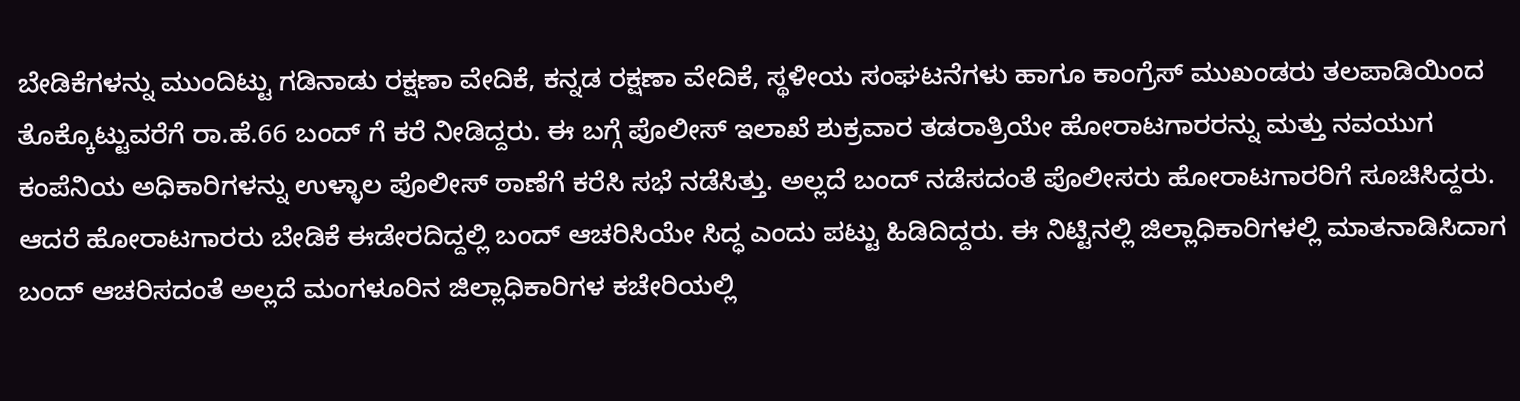ಬೇಡಿಕೆಗಳನ್ನು ಮುಂದಿಟ್ಟು ಗಡಿನಾಡು ರಕ್ಷಣಾ ವೇದಿಕೆ, ಕನ್ನಡ ರಕ್ಷಣಾ ವೇದಿಕೆ, ಸ್ಥಳೀಯ ಸಂಘಟನೆಗಳು ಹಾಗೂ ಕಾಂಗ್ರೆಸ್ ಮುಖಂಡರು ತಲಪಾಡಿಯಿಂದ ತೊಕ್ಕೊಟ್ಟುವರೆಗೆ ರಾ.ಹೆ.66 ಬಂದ್ ಗೆ ಕರೆ ನೀಡಿದ್ದರು. ಈ ಬಗ್ಗೆ ಪೊಲೀಸ್ ಇಲಾಖೆ ಶುಕ್ರವಾರ ತಡರಾತ್ರಿಯೇ ಹೋರಾಟಗಾರರನ್ನು ಮತ್ತು ನವಯುಗ ಕಂಪೆನಿಯ ಅಧಿಕಾರಿಗಳನ್ನು ಉಳ್ಳಾಲ ಪೊಲೀಸ್ ಠಾಣೆಗೆ ಕರೆಸಿ ಸಭೆ ನಡೆಸಿತ್ತು. ಅಲ್ಲದೆ ಬಂದ್ ನಡೆಸದಂತೆ ಪೊಲೀಸರು ಹೋರಾಟಗಾರರಿಗೆ ಸೂಚಿಸಿದ್ದರು. ಆದರೆ ಹೋರಾಟಗಾರರು ಬೇಡಿಕೆ ಈಡೇರದಿದ್ದಲ್ಲಿ ಬಂದ್ ಆಚರಿಸಿಯೇ ಸಿದ್ಧ ಎಂದು ಪಟ್ಟು ಹಿಡಿದಿದ್ದರು. ಈ ನಿಟ್ಟಿನಲ್ಲಿ ಜಿಲ್ಲಾಧಿಕಾರಿಗಳಲ್ಲಿ ಮಾತನಾಡಿಸಿದಾಗ ಬಂದ್ ಆಚರಿಸದಂತೆ ಅಲ್ಲದೆ ಮಂಗಳೂರಿನ ಜಿಲ್ಲಾಧಿಕಾರಿಗಳ ಕಚೇರಿಯಲ್ಲಿ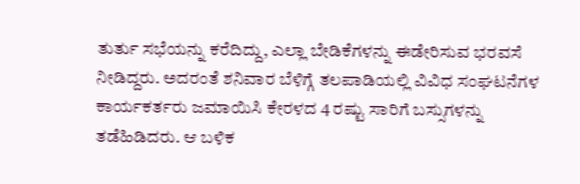ತುರ್ತು ಸಭೆಯನ್ನು ಕರೆದಿದ್ದು, ಎಲ್ಲಾ ಬೇಡಿಕೆಗಳನ್ನು ಈಡೇರಿಸುವ ಭರವಸೆ ನೀಡಿದ್ದರು. ಅದರಂತೆ ಶನಿವಾರ ಬೆಳಿಗ್ಗೆ ತಲಪಾಡಿಯಲ್ಲಿ ವಿವಿಧ ಸಂಘಟನೆಗಳ ಕಾರ್ಯಕರ್ತರು ಜಮಾಯಿಸಿ ಕೇರಳದ 4 ರಷ್ಟು ಸಾರಿಗೆ ಬಸ್ಸುಗಳನ್ನು ತಡೆಹಿಡಿದರು. ಆ ಬಳಿಕ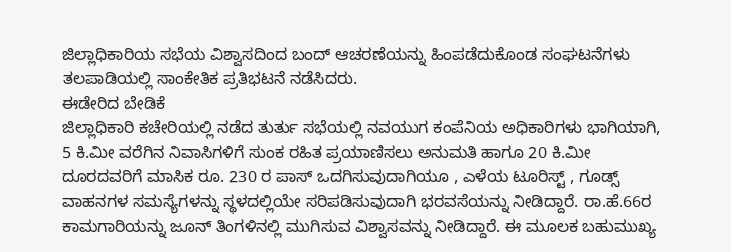ಜಿಲ್ಲಾಧಿಕಾರಿಯ ಸಭೆಯ ವಿಶ್ವಾಸದಿಂದ ಬಂದ್ ಆಚರಣೆಯನ್ನು ಹಿಂಪಡೆದುಕೊಂಡ ಸಂಘಟನೆಗಳು ತಲಪಾಡಿಯಲ್ಲಿ ಸಾಂಕೇತಿಕ ಪ್ರತಿಭಟನೆ ನಡೆಸಿದರು.
ಈಡೇರಿದ ಬೇಡಿಕೆ
ಜಿಲ್ಲಾಧಿಕಾರಿ ಕಚೇರಿಯಲ್ಲಿ ನಡೆದ ತುರ್ತು ಸಭೆಯಲ್ಲಿ ನವಯುಗ ಕಂಪೆನಿಯ ಅಧಿಕಾರಿಗಳು ಭಾಗಿಯಾಗಿ, 5 ಕಿ.ಮೀ ವರೆಗಿನ ನಿವಾಸಿಗಳಿಗೆ ಸುಂಕ ರಹಿತ ಪ್ರಯಾಣಿಸಲು ಅನುಮತಿ ಹಾಗೂ 20 ಕಿ.ಮೀ ದೂರದವರಿಗೆ ಮಾಸಿಕ ರೂ. 230 ರ ಪಾಸ್ ಒದಗಿಸುವುದಾಗಿಯೂ , ಎಳೆಯ ಟೂರಿಸ್ಟ್ , ಗೂಡ್ಸ್ ವಾಹನಗಳ ಸಮಸ್ಯೆಗಳನ್ನು ಸ್ಥಳದಲ್ಲಿಯೇ ಸರಿಪಡಿಸುವುದಾಗಿ ಭರವಸೆಯನ್ನು ನೀಡಿದ್ದಾರೆ. ರಾ.ಹೆ.66ರ ಕಾಮಗಾರಿಯನ್ನು ಜೂನ್ ತಿಂಗಳಿನಲ್ಲಿ ಮುಗಿಸುವ ವಿಶ್ವಾಸವನ್ನು ನೀಡಿದ್ದಾರೆ. ಈ ಮೂಲಕ ಬಹುಮುಖ್ಯ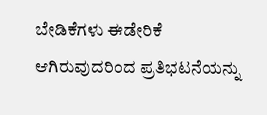ಬೇಡಿಕೆಗಳು ಈಡೇರಿಕೆ ಆಗಿರುವುದರಿಂದ ಪ್ರತಿಭಟನೆಯನ್ನು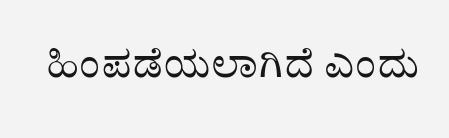ಹಿಂಪಡೆಯಲಾಗಿದೆ ಎಂದು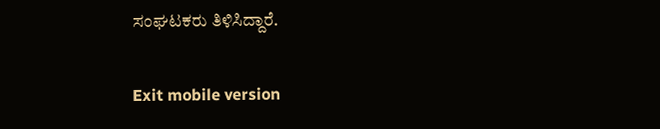ಸಂಘಟಕರು ತಿಳಿಸಿದ್ದಾರೆ.

Exit mobile version